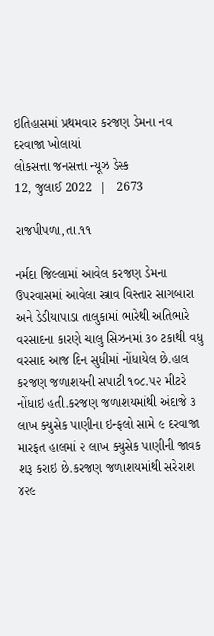ઇતિહાસમાં પ્રથમવાર કરજણ ડેમના નવ દરવાજા ખોલાયાં
લોકસત્તા જનસત્તા ન્યૂઝ ડેસ્ક
12, જુલાઈ 2022  |   2673

રાજપીપળા,તા.૧૧

નર્મદા જિલ્લામાં આવેલ કરજણ ડેમના ઉપરવાસમાં આવેલા સ્ત્રાવ વિસ્તાર સાગબારા અને ડેડીયાપાડા તાલુકામાં ભારેથી અતિભારે વરસાદના કારણે ચાલુ સિઝનમાં ૩૦ ટકાથી વધુ વરસાદ આજ દિન સુધીમાં નોંધાયેલ છે.હાલ કરજણ જળાશયની સપાટી ૧૦૮.૫૨ મીટરે નોંધાઇ હતી.કરજણ જળાશયમાંથી અંદાજે ૩ લાખ ક્યુસેક પાણીના ઇન્ફલો સામે ૯ દરવાજા મારફત હાલમાં ૨ લાખ ક્યુસેક પાણીની જાવક શરૂ કરાઇ છે.કરજણ જળાશયમાંથી સરેરાશ ૪૨૯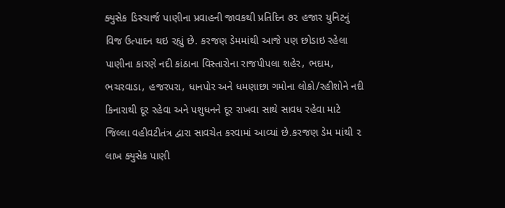ક્યુસેક ડિસ્ચાર્જ પાણીના પ્રવાહની જાવકથી પ્રતિદિન ૭૨ હજાર યુનિટનું વિજ ઉત્પાદન થઇ રહ્યું છે. કરજણ ડેમમાંથી આજે પણ છોડાઇ રહેલા પાણીના કારણે નદી કાંઠાના વિસ્તારોના રાજપીપલા શહેર, ભદામ, ભચરવાડા, હજરપરા, ધાનપોર અને ધમણાછા ગમોના લોકો/રહીશોને નદી કિનારાથી દૂર રહેવા અને પશુધનને દૂર રાખવા સાથે સાવધ રહેવા માટે જિલ્લા વહીવટીતંત્ર દ્વારા સાવચેત કરવામાં આવ્યાં છે.કરજણ ડેમ માંથી ૨ લાખ ક્યુસેક પાણી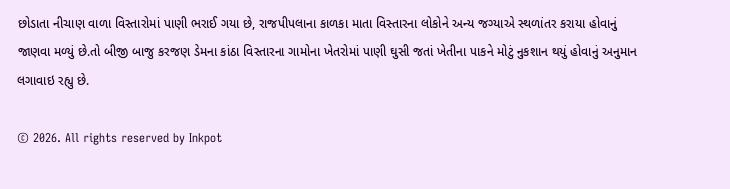છોડાતા નીચાણ વાળા વિસ્તારોમાં પાણી ભરાઈ ગયા છે, રાજપીપલાના કાળકા માતા વિસ્તારના લોકોને અન્ય જગ્યાએ સ્થળાંતર કરાયા હોવાનું જાણવા મળ્યું છે.તો બીજી બાજુ કરજણ ડેમના કાંઠા વિસ્તારના ગામોના ખેતરોમાં પાણી ઘુસી જતાં ખેતીના પાકને મોટું નુકશાન થયું હોવાનું અનુમાન લગાવાઇ રહ્યુ છે.

© 2026. All rights reserved by Inkpot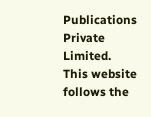Publications Private Limited.
This website follows the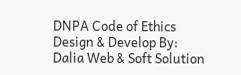DNPA Code of Ethics
Design & Develop By:
Dalia Web & Soft Solution